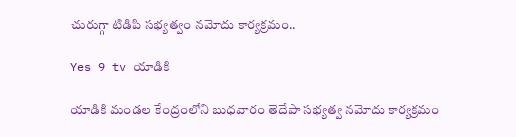చురుగ్గా టిడిపి సభ్యత్వం నమోదు కార్యక్రమం..

Yes 9 tv యాడికి

యాడికి మండల కేంద్రంలోని బుధవారం తెదేపా సభ్యత్వ నమోదు కార్యక్రమం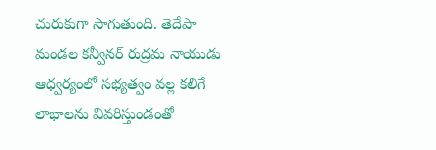చురుకుగా సాగుతుంది. తెదేపా మండల కన్వీనర్ రుద్రమ నాయుడు ఆధ్వర్యంలో సభ్యత్వం వల్ల కలిగే లాభాలను వివరిస్తుండంతో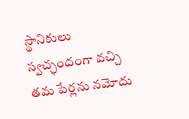స్థానికులు స్వచ్ఛందంగా వచ్చి తమ పేర్లను నమోదు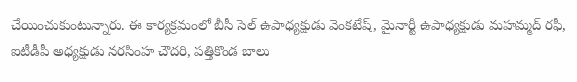చేయించుకుంటున్నారు. ఈ కార్యక్రమంలో బీసీ సెల్ ఉపాధ్యక్షుడు వెంకటేష్, మైనార్టీ ఉపాధ్యక్షుడు మహమ్మద్ రఫీ, ఐటీడీపీ అధ్యక్షుడు నరసింహ చౌదరి, పత్తికొండ బాలు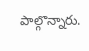పాల్గొన్నారు.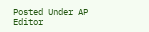Posted Under AP
Editor